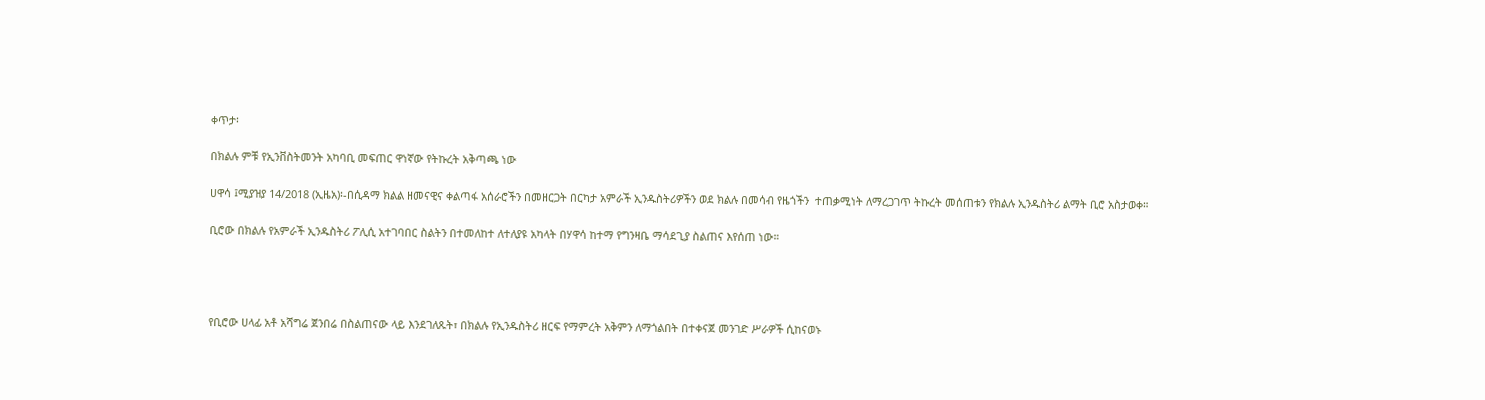ቀጥታ፡

በክልሉ ምቹ የኢንቨስትመንት አካባቢ መፍጠር ዋነኛው የትኩረት አቅጣጫ ነው

ሀዋሳ ፤ሚያዝያ 14/2018 (ኢዜአ)፡-በሲዳማ ክልል ዘመናዊና ቀልጣፋ አሰራሮችን በመዘርጋት በርካታ አምራች ኢንዱስትሪዎችን ወደ ክልሉ በመሳብ የዜጎችን  ተጠቃሚነት ለማረጋገጥ ትኩረት መሰጠቱን የክልሉ ኢንዱስትሪ ልማት ቢሮ አስታወቀ።

ቢሮው በክልሉ የአምራች ኢንዱስትሪ ፖሊሲ አተገባበር ስልትን በተመለከተ ለተለያዩ አካላት በሃዋሳ ከተማ የግንዛቤ ማሳደጊያ ስልጠና እየሰጠ ነው።




የቢሮው ሀላፊ አቶ አሻግሬ ጀንበሬ በስልጠናው ላይ እንደገለጹት፣ በክልሉ የኢንዱስትሪ ዘርፍ የማምረት አቅምን ለማጎልበት በተቀናጀ መንገድ ሥራዎች ሲከናወኑ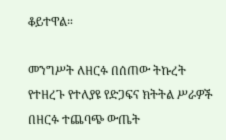ቆይተዋል።

መንግሥት ለዘርፉ በሰጠው ትኩረት የተዘረጉ የተለያዩ የድጋፍና ክትትል ሥራዎች በዘርፉ ተጨባጭ ውጤት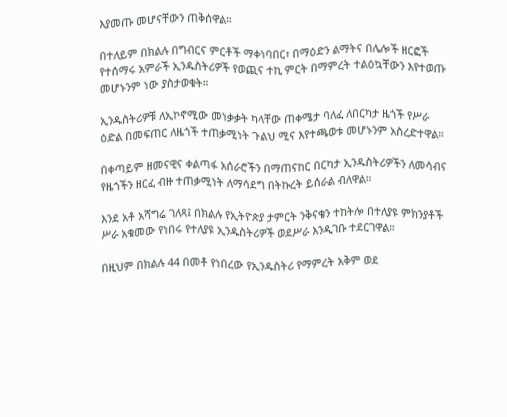እያመጡ መሆናቸውን ጠቅሰዋል።

በተለይም በክልሉ በግብርና ምርቶች ማቀነባበር፣ በማዕድን ልማትና በሌሎች ዘርፎች የተሰማሩ አምራች ኢንዱስትሪዎች የወጪና ተኪ ምርት በማምረት ተልዕኳቸውን እየተወጡ መሆኑንም ነው ያስታወቁት።

ኢንዱስትሪዎቹ ለኢኮኖሚው መነቃቃት ካላቸው ጠቀሜታ ባለፈ ለበርካታ ዜጎች የሥራ ዕድል በመፍጠር ለዜጎች ተጠቃሚነት ጉልህ ሚና እየተጫወቱ መሆኑንም አስረድተዋል።

በቀጣይም ዘመናዊና ቀልጣፋ አሰራሮችን በማጠናከር በርካታ ኢንዱስትሪዎችን ለመሳብና የዜጎችን ዘርፈ ብዙ ተጠቃሚነት ለማሳደግ በትኩረት ይሰራል ብለዋል።

እንደ አቶ አሻግሬ ገለጻ፤ በክልሉ የኢትዮጵያ ታምርት ንቅናቄን ተከትሎ በተለያዩ ምክንያቶች ሥራ አቁመው የነበሩ የተለያዩ ኢንዱስትሪዎች ወደሥራ እንዲገቡ ተደርገዋል።

በዚህም በክልሉ 44 በመቶ የነበረው የኢንዱስትሪ የማምረት አቅም ወደ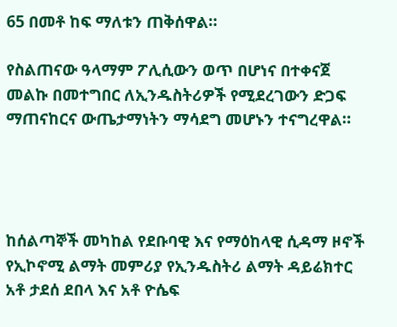65 በመቶ ከፍ ማለቱን ጠቅሰዋል።

የስልጠናው ዓላማም ፖሊሲውን ወጥ በሆነና በተቀናጀ መልኩ በመተግበር ለኢንዱስትሪዎች የሚደረገውን ድጋፍ ማጠናከርና ውጤታማነትን ማሳደግ መሆኑን ተናግረዋል።




ከሰልጣኞች መካከል የደቡባዊ እና የማዕከላዊ ሲዳማ ዞኖች የኢኮኖሚ ልማት መምሪያ የኢንዱስትሪ ልማት ዳይሬክተር አቶ ታደሰ ደበላ እና አቶ ዮሴፍ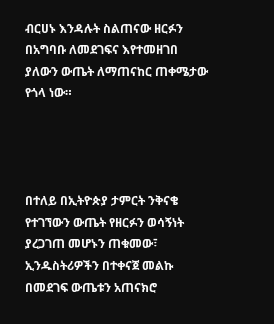ብርሀኑ እንዳሉት ስልጠናው ዘርፉን በአግባቡ ለመደገፍና እየተመዘገበ ያለውን ውጤት ለማጠናከር ጠቀሜታው የጎላ ነው።




በተለይ በኢትዮጵያ ታምርት ንቅናቄ የተገኘውን ውጤት የዘርፉን ወሳኝነት ያረጋገጠ መሆኑን ጠቁመው፣ ኢንዱስትሪዎችን በተቀናጀ መልኩ በመደገፍ ውጤቱን አጠናክሮ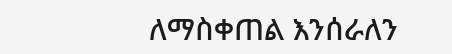ለማስቀጠል እንሰራለን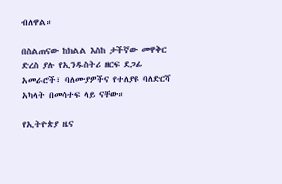ብለዋል።

በስልጠናው ከክልል እስከ ታችኛው መዋቅር ድረስ ያሉ የኢንዱስትሪ ዘርፍ ደጋፊ አመራሮች፣ ባለሙያዎችና የተለያዩ ባለድርሻ አካላት በመሳተፍ ላይ ናቸው።

የኢትዮጵያ ዜና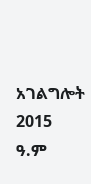አገልግሎት
2015
ዓ.ም